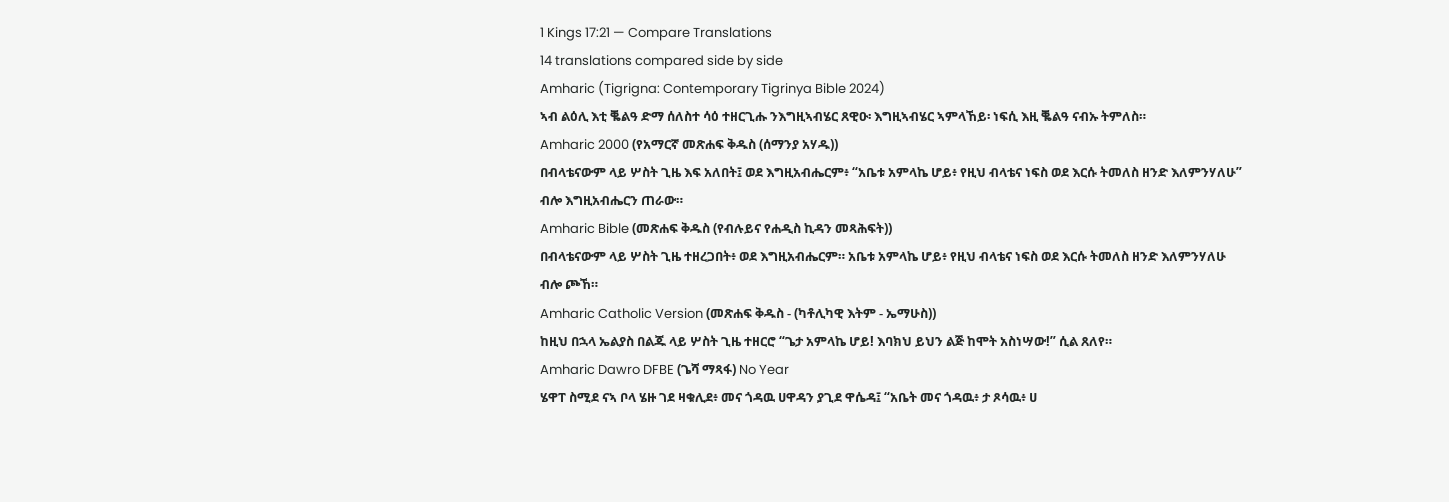1 Kings 17:21 — Compare Translations
14 translations compared side by side
Amharic (Tigrigna: Contemporary Tigrinya Bible 2024)
ኣብ ልዕሊ እቲ ቘልዓ ድማ ሰለስተ ሳዕ ተዘርጊሑ ንእግዚኣብሄር ጸዊዑ፡ እግዚኣብሄር ኣምላኸይ፡ ነፍሲ እዚ ቘልዓ ናብኡ ትምለስ።
Amharic 2000 (የአማርኛ መጽሐፍ ቅዱስ (ሰማንያ አሃዱ))
በብላቴናውም ላይ ሦስት ጊዜ እፍ አለበት፤ ወደ እግዚአብሔርም፥ “አቤቱ አምላኬ ሆይ፥ የዚህ ብላቴና ነፍስ ወደ እርሱ ትመለስ ዘንድ እለምንሃለሁ” ብሎ እግዚአብሔርን ጠራው።
Amharic Bible (መጽሐፍ ቅዱስ (የብሉይና የሐዲስ ኪዳን መጻሕፍት))
በብላቴናውም ላይ ሦስት ጊዜ ተዘረጋበት፥ ወደ እግዚአብሔርም። አቤቱ አምላኬ ሆይ፥ የዚህ ብላቴና ነፍስ ወደ እርሱ ትመለስ ዘንድ እለምንሃለሁ ብሎ ጮኸ።
Amharic Catholic Version (መጽሐፍ ቅዱስ - (ካቶሊካዊ እትም - ኤማሁስ))
ከዚህ በኋላ ኤልያስ በልጁ ላይ ሦስት ጊዜ ተዘርሮ “ጌታ አምላኬ ሆይ! እባክህ ይህን ልጅ ከሞት አስነሣው!” ሲል ጸለየ።
Amharic Dawro DFBE (ጌሻ ማጻፋ) No Year
ሄዋፐ ስሚደ ናኣ ቦላ ሄዙ ገደ ዛቁሊደ፥ መና ጎዳዉ ሀዋዳን ያጊደ ዋሴዳ፤ “አቤት መና ጎዳዉ፥ ታ ጾሳዉ፥ ሀ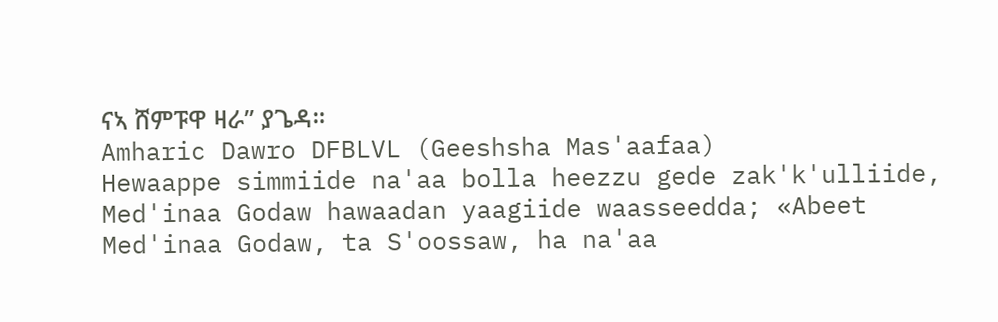ናኣ ሸምፑዋ ዛራ” ያጌዳ።
Amharic Dawro DFBLVL (Geeshsha Mas'aafaa)
Hewaappe simmiide na'aa bolla heezzu gede zak'k'ulliide, Med'inaa Godaw hawaadan yaagiide waasseedda; «Abeet Med'inaa Godaw, ta S'oossaw, ha na'aa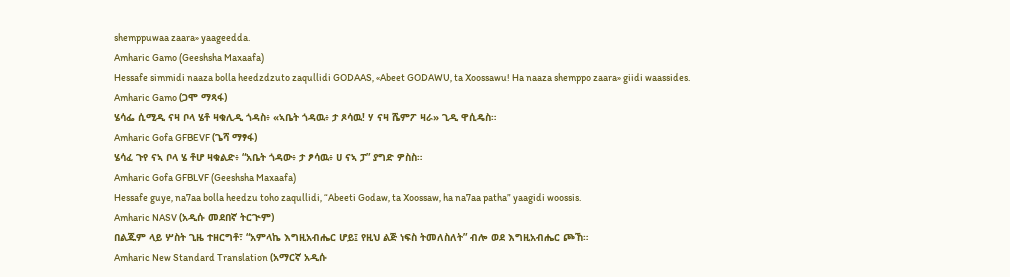shemppuwaa zaara» yaageedda.
Amharic Gamo (Geeshsha Maxaafa)
Hessafe simmidi naaza bolla heedzdzuto zaqullidi GODAAS, «Abeet GODAWU, ta Xoossawu! Ha naaza shemppo zaara» giidi waassides.
Amharic Gamo (ጋሞ ማጻፋ)
ሄሳፌ ሲሚዲ ናዛ ቦላ ሄቶ ዛቁሊዲ ጎዳስ፥ «ኣቤት ጎዳዉ፥ ታ ጾሳዉ! ሃ ናዛ ሼምፖ ዛራ» ጊዲ ዋሲዴስ።
Amharic Gofa GFBEVF (ጌሻ ማፃፋ)
ሄሳፈ ጉየ ናኣ ቦላ ሄ ቶሆ ዛቁልድ፥ “አቤት ጎዳው፥ ታ ፆሳዉ፥ ሀ ናኣ ፓ” ያግድ ዎስስ።
Amharic Gofa GFBLVF (Geeshsha Maxaafa)
Hessafe guye, na7aa bolla heedzu toho zaqullidi, “Abeeti Godaw, ta Xoossaw, ha na7aa patha” yaagidi woossis.
Amharic NASV (አዲሱ መደበኛ ትርጒም)
በልጁም ላይ ሦስት ጊዜ ተዘርግቶ፣ “አምላኬ እግዚአብሔር ሆይ፤ የዚህ ልጅ ነፍስ ትመለስለት” ብሎ ወደ እግዚአብሔር ጮኸ።
Amharic New Standard Translation (አማርኛ አዲሱ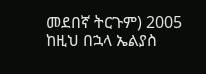መደበኛ ትርጉም) 2005
ከዚህ በኋላ ኤልያስ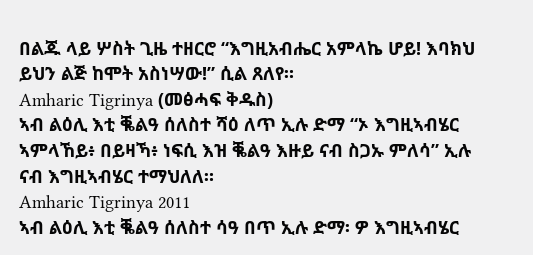በልጁ ላይ ሦስት ጊዜ ተዘርሮ “እግዚአብሔር አምላኬ ሆይ! እባክህ ይህን ልጅ ከሞት አስነሣው!” ሲል ጸለየ።
Amharic Tigrinya (መፅሓፍ ቅዱስ)
ኣብ ልዕሊ እቲ ቘልዓ ሰለስተ ሻዕ ለጥ ኢሉ ድማ “ኦ እግዚኣብሄር ኣምላኸይ፥ በይዛኻ፥ ነፍሲ እዝ ቘልዓ እዙይ ናብ ስጋኡ ምለሳ” ኢሉ ናብ እግዚኣብሄር ተማህለለ።
Amharic Tigrinya 2011
ኣብ ልዕሊ እቲ ቘልዓ ሰለስተ ሳዓ በጥ ኢሉ ድማ፡ ዎ እግዚኣብሄር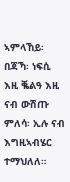ኣምላኸይ፡ በጃኻ፡ ነፍሲ እዚ ቘልዓ እዚ ናብ ውሽጡ ምለሳ፡ ኢሉ ናብ እግዚኣብሄር ተማህለለ።